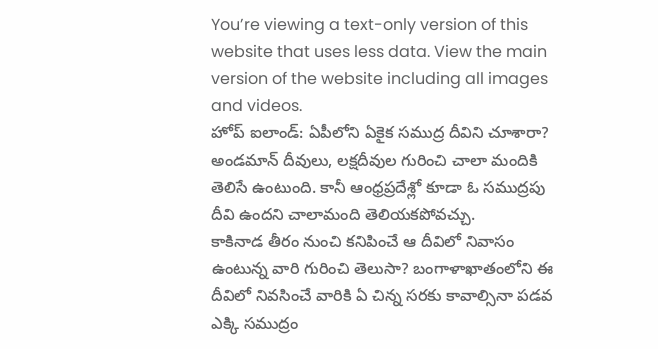You’re viewing a text-only version of this website that uses less data. View the main version of the website including all images and videos.
హోప్ ఐలాండ్: ఏపీలోని ఏకైక సముద్ర దీవిని చూశారా?
అండమాన్ దీవులు, లక్షదీవుల గురించి చాలా మందికి తెలిసే ఉంటుంది. కానీ ఆంధ్రప్రదేశ్లో కూడా ఓ సముద్రపు దీవి ఉందని చాలామంది తెలియకపోవచ్చు.
కాకినాడ తీరం నుంచి కనిపించే ఆ దీవిలో నివాసం ఉంటున్న వారి గురించి తెలుసా? బంగాళాఖాతంలోని ఈ దీవిలో నివసించే వారికి ఏ చిన్న సరకు కావాల్సినా పడవ ఎక్కి సముద్రం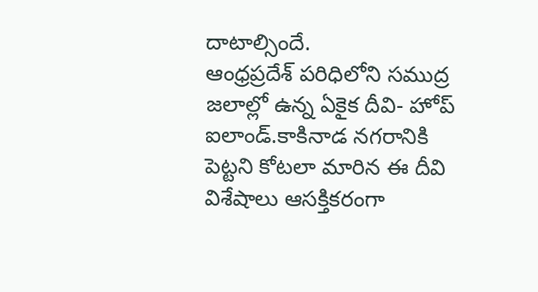దాటాల్సిందే.
ఆంధ్రప్రదేశ్ పరిధిలోని సముద్ర జలాల్లో ఉన్న ఏకైక దీవి- హోప్ ఐలాండ్.కాకినాడ నగరానికి పెట్టని కోటలా మారిన ఈ దీవి విశేషాలు ఆసక్తికరంగా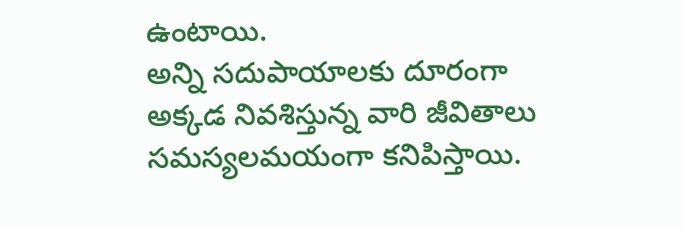ఉంటాయి.
అన్ని సదుపాయాలకు దూరంగా అక్కడ నివశిస్తున్న వారి జీవితాలు సమస్యలమయంగా కనిపిస్తాయి.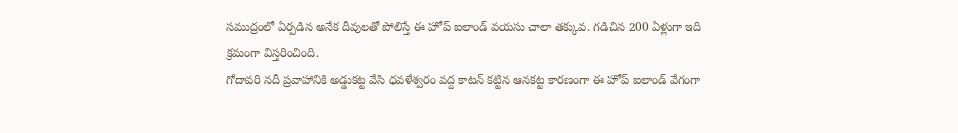సముద్రంలో ఏర్పడిన అనేక దీవులతో పోలిస్తే ఈ హోప్ ఐలాండ్ వయసు చాలా తక్కువ. గడిచిన 200 ఏళ్లుగా ఇది క్రమంగా విస్తరించింది.
గోదావరి నదీ ప్రవాహానికి అడ్డుకట్ట వేసి ధవళేశ్వరం వద్ద కాటన్ కట్టిన ఆనకట్ట కారణంగా ఈ హోప్ ఐలాండ్ వేగంగా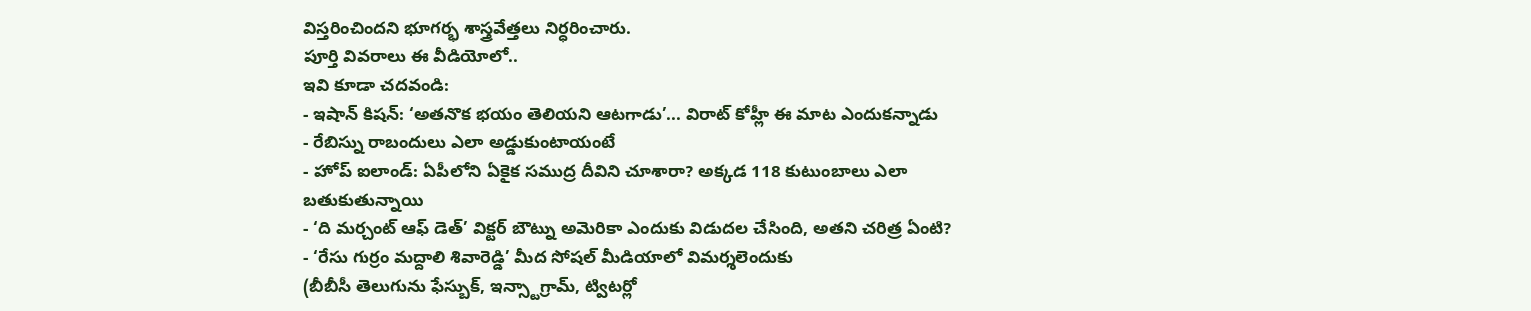విస్తరించిందని భూగర్భ శాస్త్రవేత్తలు నిర్ధరించారు.
పూర్తి వివరాలు ఈ వీడియోలో..
ఇవి కూడా చదవండి:
- ఇషాన్ కిషన్: ‘అతనొక భయం తెలియని ఆటగాడు’... విరాట్ కోహ్లీ ఈ మాట ఎందుకన్నాడు
- రేబిస్ను రాబందులు ఎలా అడ్డుకుంటాయంటే
- హోప్ ఐలాండ్: ఏపీలోని ఏకైక సముద్ర దీవిని చూశారా? అక్కడ 118 కుటుంబాలు ఎలా బతుకుతున్నాయి
- ‘ది మర్చంట్ ఆఫ్ డెత్’ విక్టర్ బౌట్ను అమెరికా ఎందుకు విడుదల చేసింది, అతని చరిత్ర ఏంటి?
- ‘రేసు గుర్రం మద్దాలి శివారెడ్డి’ మీద సోషల్ మీడియాలో విమర్శలెందుకు
(బీబీసీ తెలుగును ఫేస్బుక్, ఇన్స్టాగ్రామ్, ట్విటర్లో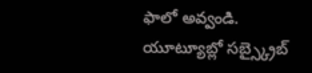ఫాలో అవ్వండి. యూట్యూబ్లో సబ్స్క్రైబ్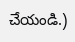చేయండి.)